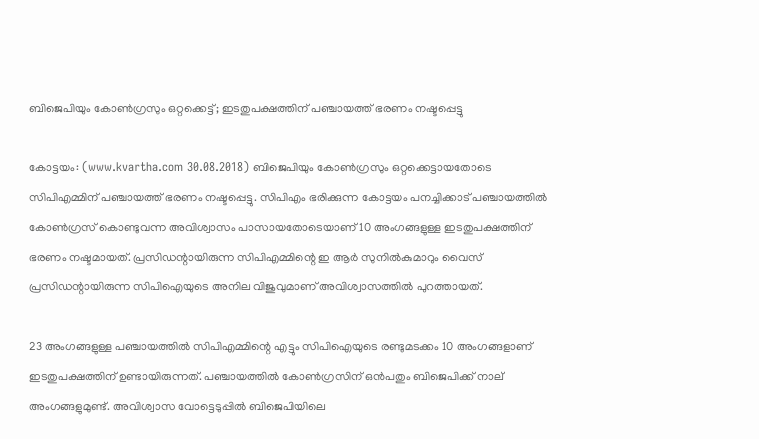ബിജെപിയും കോണ്‍ഗ്രസും ഒറ്റക്കെട്ട്; ഇടതുപക്ഷത്തിന് പഞ്ചായത്ത് ഭരണം നഷ്ടപ്പെട്ടു

കോട്ടയം: (www.kvartha.com 30.08.2018) ബിജെപിയും കോണ്‍ഗ്രസും ഒറ്റക്കെട്ടായതോടെ സിപിഎമ്മിന് പഞ്ചായത്ത് ഭരണം നഷ്ടപ്പെട്ടു. സിപിഎം ഭരിക്കുന്ന കോട്ടയം പനച്ചിക്കാട് പഞ്ചായത്തില്‍ കോണ്‍ഗ്രസ് കൊണ്ടുവന്ന അവിശ്വാസം പാസായതോടെയാണ് 10 അംഗങ്ങളുള്ള ഇടതുപക്ഷത്തിന് ഭരണം നഷ്ടമായത്. പ്രസിഡന്റായിരുന്ന സിപിഎമ്മിന്റെ ഇ ആര്‍ സുനില്‍കുമാറും വൈസ് പ്രസിഡന്റായിരുന്ന സിപിഐയുടെ അനില വിജുവുമാണ് അവിശ്വാസത്തില്‍ പുറത്തായത്.

23 അംഗങ്ങളുള്ള പഞ്ചായത്തില്‍ സിപിഎമ്മിന്റെ എട്ടും സിപിഐയുടെ രണ്ടുമടക്കം 10 അംഗങ്ങളാണ് ഇടതുപക്ഷത്തിന് ഉണ്ടായിരുന്നത്. പഞ്ചായത്തില്‍ കോണ്‍ഗ്രസിന് ഒന്‍പതും ബിജെപിക്ക് നാല് അംഗങ്ങളുമുണ്ട്. അവിശ്വാസ വോട്ടെടുപ്പില്‍ ബിജെപിയിലെ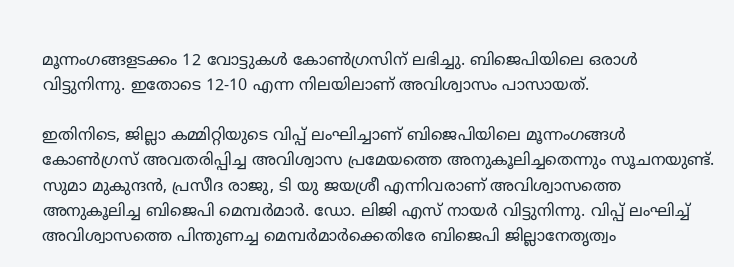മൂന്നംഗങ്ങളടക്കം 12 വോട്ടുകള്‍ കോണ്‍ഗ്രസിന് ലഭിച്ചു. ബിജെപിയിലെ ഒരാള്‍ വിട്ടുനിന്നു. ഇതോടെ 12-10 എന്ന നിലയിലാണ് അവിശ്വാസം പാസായത്.

ഇതിനിടെ, ജില്ലാ കമ്മിറ്റിയുടെ വിപ്പ് ലംഘിച്ചാണ് ബിജെപിയിലെ മൂന്നംഗങ്ങള്‍ കോണ്‍ഗ്രസ് അവതരിപ്പിച്ച അവിശ്വാസ പ്രമേയത്തെ അനുകൂലിച്ചതെന്നും സൂചനയുണ്ട്. സുമാ മുകുന്ദന്‍, പ്രസീദ രാജു, ടി യു ജയശ്രീ എന്നിവരാണ് അവിശ്വാസത്തെ അനുകൂലിച്ച ബിജെപി മെമ്പര്‍മാര്‍. ഡോ. ലിജി എസ് നായര്‍ വിട്ടുനിന്നു. വിപ്പ് ലംഘിച്ച് അവിശ്വാസത്തെ പിന്തുണച്ച മെമ്പര്‍മാര്‍ക്കെതിരേ ബിജെപി ജില്ലാനേതൃത്വം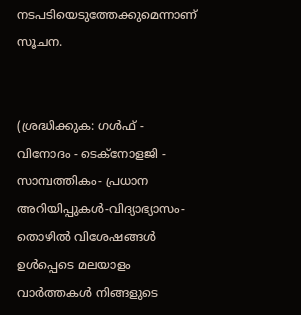നടപടിയെടുത്തേക്കുമെന്നാണ് സൂചന.


(ശ്രദ്ധിക്കുക: ഗൾഫ് - വിനോദം - ടെക്നോളജി - സാമ്പത്തികം- പ്രധാന അറിയിപ്പുകൾ-വിദ്യാഭ്യാസം-തൊഴിൽ വിശേഷങ്ങൾ ഉൾപ്പെടെ മലയാളം വാർത്തകൾ നിങ്ങളുടെ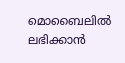മൊബൈലിൽ ലഭിക്കാൻ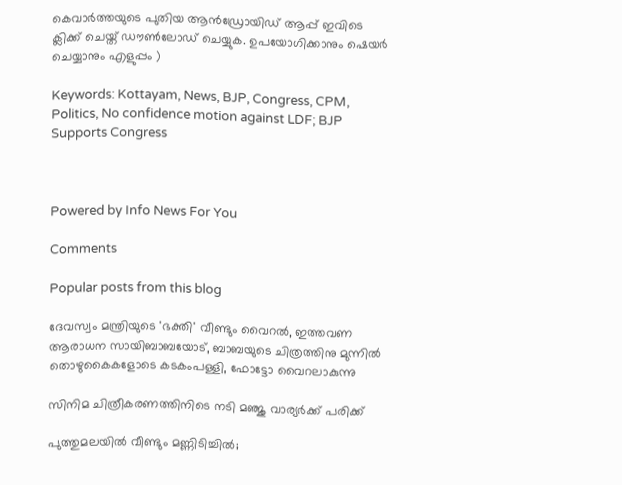കെവാർത്തയുടെ പുതിയ ആൻഡ്രോയിഡ് ആപ്പ് ഇവിടെ ക്ലിക്ക് ചെയ്ത് ഡൗൺലോഡ് ചെയ്യുക. ഉപയോഗിക്കാനും ഷെയർ ചെയ്യാനും എളുപ്പം )

Keywords: Kottayam, News, BJP, Congress, CPM, Politics, No confidence motion against LDF; BJP Supports Congress



Powered by Info News For You

Comments

Popular posts from this blog

ദേവസ്വം മന്ത്രിയുടെ 'ഭക്തി' വീണ്ടും വൈറല്‍, ഇത്തവണ ആരാധന സായിബാബയോട്, ബാബയുടെ ചിത്രത്തിനു മുന്നില്‍ തൊഴുകൈകളോടെ കടകംപള്ളി, ഫോട്ടോ വൈറലാകുന്നു

സിനിമ ചിത്രീകരണത്തിനിടെ നടി മഞ്ജു വാര്യര്‍ക്ക് പരിക്ക്

പുത്തുമലയില്‍ വീണ്ടും മണ്ണിടിച്ചില്‍;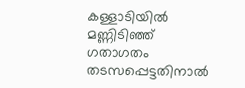കള്ളാടിയില്‍ മണ്ണിടിഞ്ഞ് ഗതാഗതം തടസപ്പെട്ടതിനാല്‍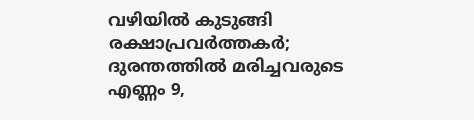വഴിയില്‍ കുടുങ്ങി രക്ഷാപ്രവര്‍ത്തകര്‍; ദുരന്തത്തില്‍ മരിച്ചവരുടെ എണ്ണം 9,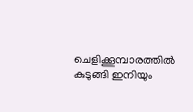ചെളിക്കൂമ്പാരത്തില്‍ കുടുങ്ങി ഇനിയും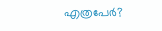എത്രപേര്‍?